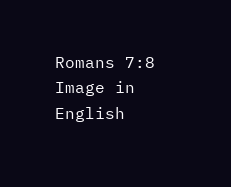Romans 7:8 Image in English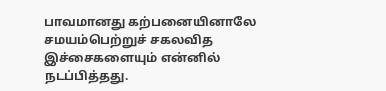பாவமானது கற்பனையினாலே சமயம்பெற்றுச் சகலவித இச்சைகளையும் என்னில் நடப்பித்தது.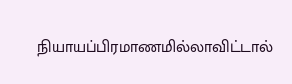நியாயப்பிரமாணமில்லாவிட்டால்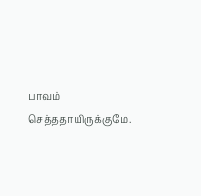பாவம் செத்ததாயிருக்குமே.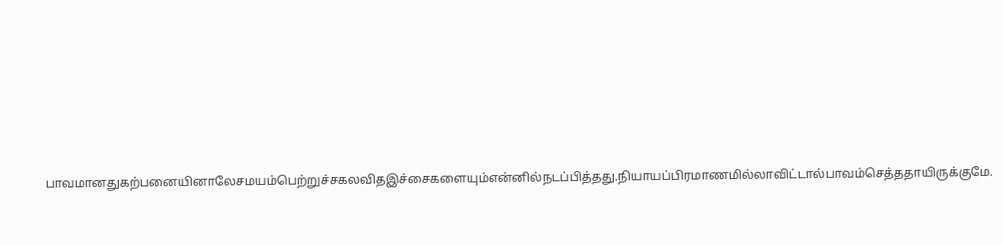பாவமானதுகற்பனையினாலேசமயம்பெற்றுச்சகலவிதஇச்சைகளையும்என்னில்நடப்பித்தது.நியாயப்பிரமாணமில்லாவிட்டால்பாவம்செத்ததாயிருக்குமே.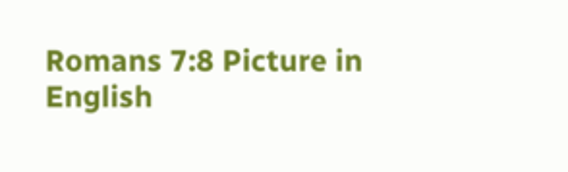Romans 7:8 Picture in English